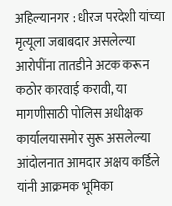अहिल्यानगर : धीरज परदेशी यांच्या मृत्यूला जबाबदार असलेल्या आरोपींना तातडीने अटक करून कठोर कारवाई करावी, या मागणीसाठी पोलिस अधीक्षक कार्यालयासमोर सुरू असलेल्या आंदोलनात आमदार अक्षय कर्डिले यांनी आक्रमक भूमिका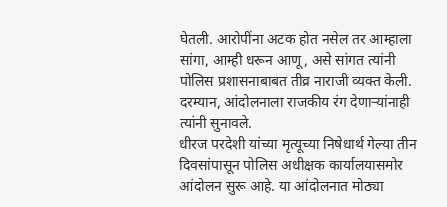घेतली. आरोपींना अटक होत नसेल तर आम्हाला सांगा, आम्ही धरून आणू, असे सांगत त्यांनी पोलिस प्रशासनाबाबत तीव्र नाराजी व्यक्त केली. दरम्यान, आंदोलनाला राजकीय रंग देणाऱ्यांनाही त्यांनी सुनावले.
धीरज परदेशी यांच्या मृत्यूच्या निषेधार्थ गेल्या तीन दिवसांपासून पोलिस अधीक्षक कार्यालयासमोर आंदोलन सुरू आहे. या आंदोलनात मोठ्या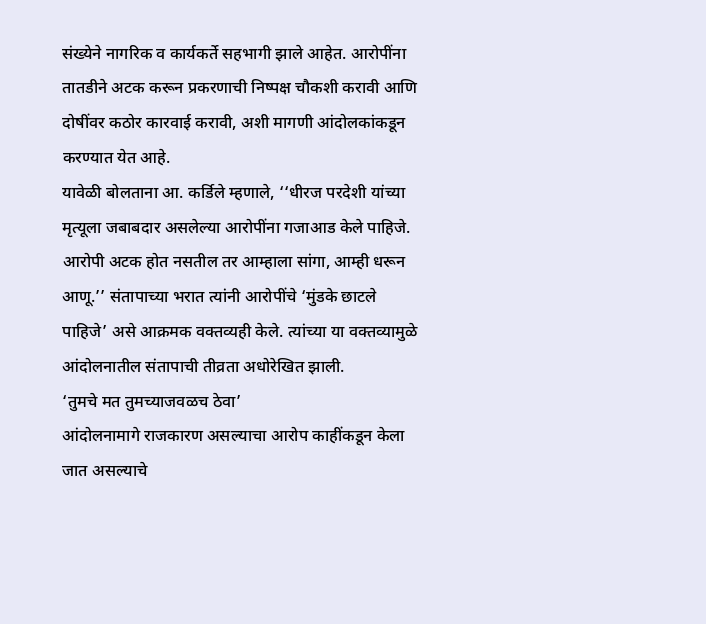संख्येने नागरिक व कार्यकर्ते सहभागी झाले आहेत. आरोपींना तातडीने अटक करून प्रकरणाची निष्पक्ष चौकशी करावी आणि दोषींवर कठोर कारवाई करावी, अशी मागणी आंदोलकांकडून करण्यात येत आहे.
यावेळी बोलताना आ. कर्डिले म्हणाले, ‘‘धीरज परदेशी यांच्या मृत्यूला जबाबदार असलेल्या आरोपींना गजाआड केले पाहिजे. आरोपी अटक होत नसतील तर आम्हाला सांगा, आम्ही धरून आणू.’’ संतापाच्या भरात त्यांनी आरोपींचे ‘मुंडके छाटले पाहिजे’ असे आक्रमक वक्तव्यही केले. त्यांच्या या वक्तव्यामुळे आंदोलनातील संतापाची तीव्रता अधोरेखित झाली.
‘तुमचे मत तुमच्याजवळच ठेवा’
आंदोलनामागे राजकारण असल्याचा आरोप काहींकडून केला जात असल्याचे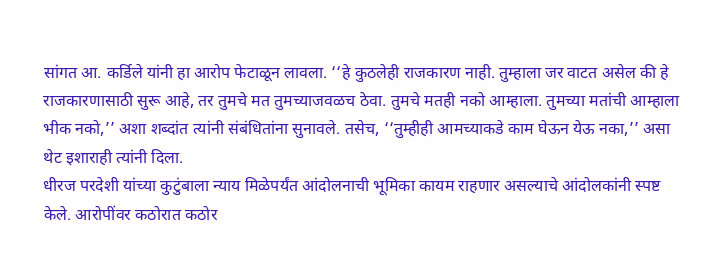सांगत आ. कर्डिले यांनी हा आरोप फेटाळून लावला. ‘‘हे कुठलेही राजकारण नाही. तुम्हाला जर वाटत असेल की हे राजकारणासाठी सुरू आहे, तर तुमचे मत तुमच्याजवळच ठेवा. तुमचे मतही नको आम्हाला. तुमच्या मतांची आम्हाला भीक नको,’’ अशा शब्दांत त्यांनी संबंधितांना सुनावले. तसेच, ‘‘तुम्हीही आमच्याकडे काम घेऊन येऊ नका,’’ असा थेट इशाराही त्यांनी दिला.
धीरज परदेशी यांच्या कुटुंबाला न्याय मिळेपर्यंत आंदोलनाची भूमिका कायम राहणार असल्याचे आंदोलकांनी स्पष्ट केले. आरोपींवर कठोरात कठोर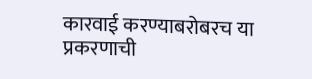कारवाई करण्याबरोबरच या प्रकरणाची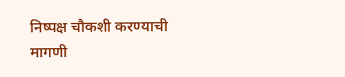निष्पक्ष चौकशी करण्याची मागणी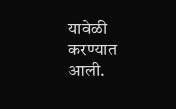यावेळी करण्यात आली.